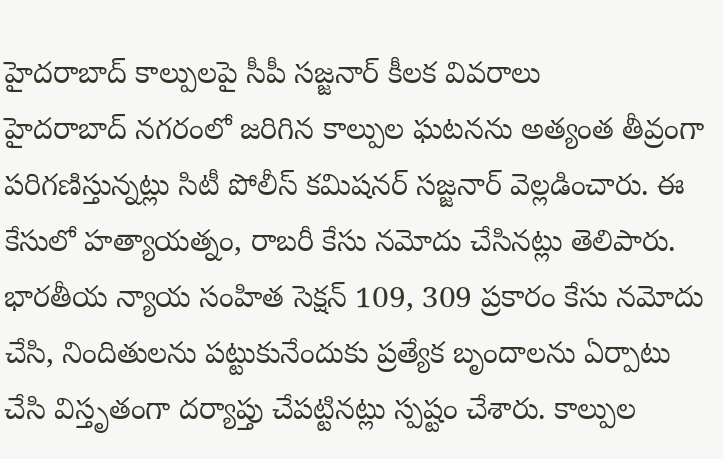హైదరాబాద్ కాల్పులపై సీపీ సజ్జనార్ కీలక వివరాలు
హైదరాబాద్ నగరంలో జరిగిన కాల్పుల ఘటనను అత్యంత తీవ్రంగా పరిగణిస్తున్నట్లు సిటీ పోలీస్ కమిషనర్ సజ్జనార్ వెల్లడించారు. ఈ కేసులో హత్యాయత్నం, రాబరీ కేసు నమోదు చేసినట్లు తెలిపారు. భారతీయ న్యాయ సంహిత సెక్షన్ 109, 309 ప్రకారం కేసు నమోదు చేసి, నిందితులను పట్టుకునేందుకు ప్రత్యేక బృందాలను ఏర్పాటు చేసి విస్తృతంగా దర్యాప్తు చేపట్టినట్లు స్పష్టం చేశారు. కాల్పుల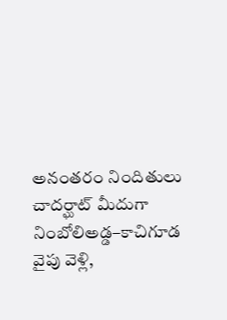అనంతరం నిందితులు చాదర్ఘాట్ మీదుగా నింబోలిఅడ్డ–కాచిగూడ వైపు వెళ్లి,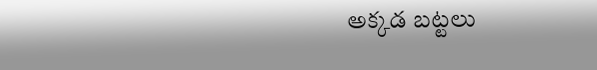అక్కడ బట్టలు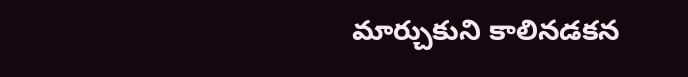మార్చుకుని కాలినడకన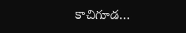కాచిగూడ…